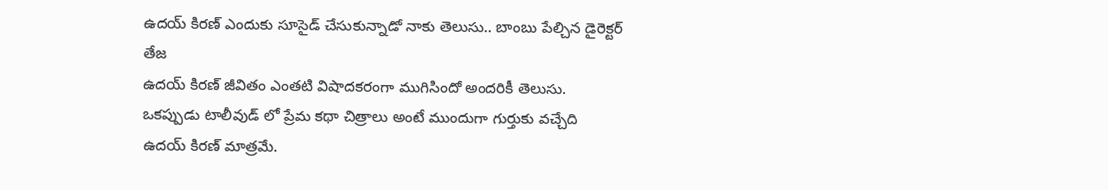ఉదయ్ కిరణ్ ఎందుకు సూసైడ్ చేసుకున్నాడో నాకు తెలుసు.. బాంబు పేల్చిన డైరెక్టర్ తేజ
ఉదయ్ కిరణ్ జీవితం ఎంతటి విషాదకరంగా ముగిసిందో అందరికీ తెలుసు. ఒకప్పుడు టాలీవుడ్ లో ప్రేమ కథా చిత్రాలు అంటే ముందుగా గుర్తుకు వచ్చేది ఉదయ్ కిరణ్ మాత్రమే.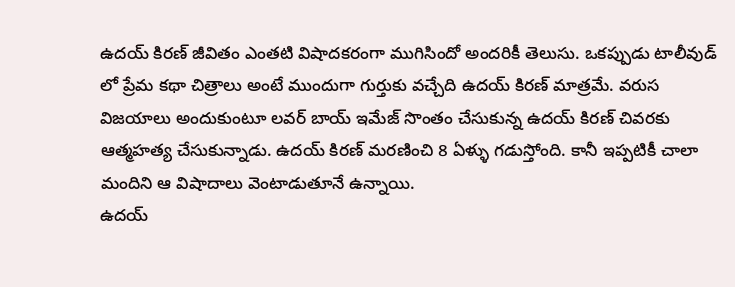ఉదయ్ కిరణ్ జీవితం ఎంతటి విషాదకరంగా ముగిసిందో అందరికీ తెలుసు. ఒకప్పుడు టాలీవుడ్ లో ప్రేమ కథా చిత్రాలు అంటే ముందుగా గుర్తుకు వచ్చేది ఉదయ్ కిరణ్ మాత్రమే. వరుస విజయాలు అందుకుంటూ లవర్ బాయ్ ఇమేజ్ సొంతం చేసుకున్న ఉదయ్ కిరణ్ చివరకు ఆత్మహత్య చేసుకున్నాడు. ఉదయ్ కిరణ్ మరణించి 8 ఏళ్ళు గడుస్తోంది. కానీ ఇప్పటికీ చాలా మందిని ఆ విషాదాలు వెంటాడుతూనే ఉన్నాయి.
ఉదయ్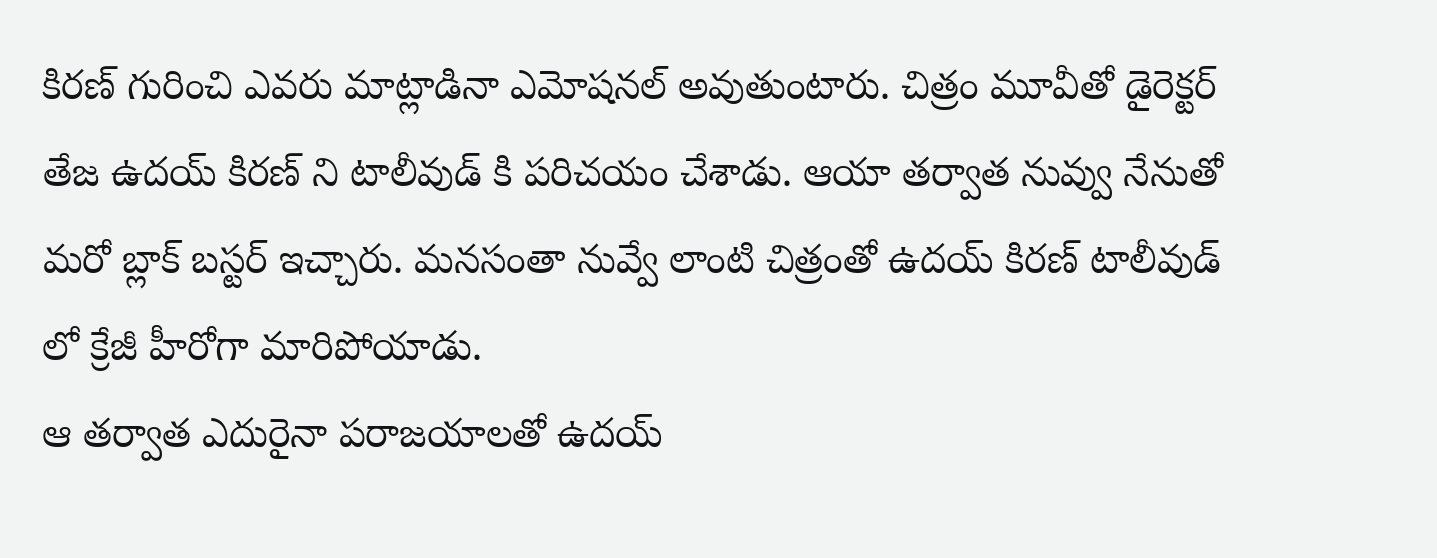కిరణ్ గురించి ఎవరు మాట్లాడినా ఎమోషనల్ అవుతుంటారు. చిత్రం మూవీతో డైరెక్టర్ తేజ ఉదయ్ కిరణ్ ని టాలీవుడ్ కి పరిచయం చేశాడు. ఆయా తర్వాత నువ్వు నేనుతో మరో బ్లాక్ బస్టర్ ఇచ్చారు. మనసంతా నువ్వే లాంటి చిత్రంతో ఉదయ్ కిరణ్ టాలీవుడ్ లో క్రేజీ హీరోగా మారిపోయాడు.
ఆ తర్వాత ఎదురైనా పరాజయాలతో ఉదయ్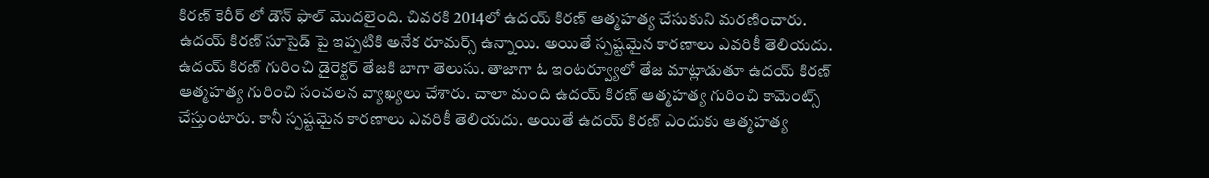కిరణ్ కెరీర్ లో డౌన్ ఫాల్ మొదలైంది. చివరకి 2014లో ఉదయ్ కిరణ్ ఆత్మహత్య చేసుకుని మరణించారు. ఉదయ్ కిరణ్ సూసైడ్ పై ఇప్పటికి అనేక రూమర్స్ ఉన్నాయి. అయితే స్పష్టమైన కారణాలు ఎవరికీ తెలియదు.
ఉదయ్ కిరణ్ గురించి డైరెక్టర్ తేజకి బాగా తెలుసు. తాజాగా ఓ ఇంటర్వ్యూలో తేజ మాట్లాడుతూ ఉదయ్ కిరణ్ ఆత్మహత్య గురించి సంచలన వ్యాఖ్యలు చేశారు. చాలా మంది ఉదయ్ కిరణ్ ఆత్మహత్య గురించి కామెంట్స్ చేస్తుంటారు. కానీ స్పష్టమైన కారణాలు ఎవరికీ తెలియదు. అయితే ఉదయ్ కిరణ్ ఎందుకు ఆత్మహత్య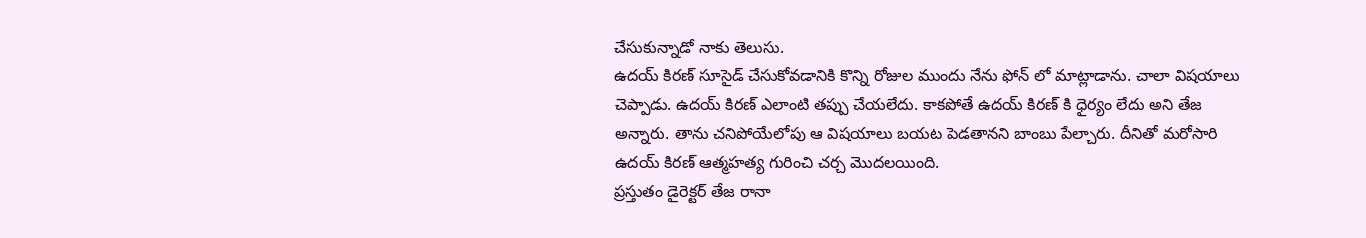చేసుకున్నాడో నాకు తెలుసు.
ఉదయ్ కిరణ్ సూసైడ్ చేసుకోవడానికి కొన్ని రోజుల ముందు నేను ఫోన్ లో మాట్లాడాను. చాలా విషయాలు చెప్పాడు. ఉదయ్ కిరణ్ ఎలాంటి తప్పు చేయలేదు. కాకపోతే ఉదయ్ కిరణ్ కి ధైర్యం లేదు అని తేజ అన్నారు. తాను చనిపోయేలోపు ఆ విషయాలు బయట పెడతానని బాంబు పేల్చారు. దీనితో మరోసారి ఉదయ్ కిరణ్ ఆత్మహత్య గురించి చర్చ మొదలయింది.
ప్రస్తుతం డైరెక్టర్ తేజ రానా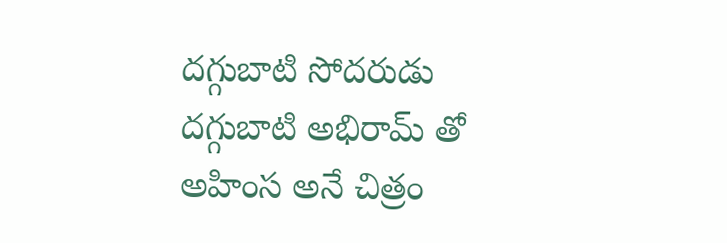దగ్గుబాటి సోదరుడు దగ్గుబాటి అభిరామ్ తో అహింస అనే చిత్రం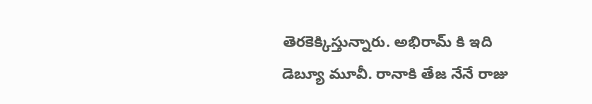తెరకెక్కిస్తున్నారు. అభిరామ్ కి ఇది డెబ్యూ మూవీ. రానాకి తేజ నేనే రాజు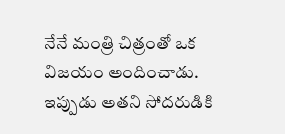నేనే మంత్రి చిత్రంతో ఒక విజయం అందించాడు. ఇప్పుడు అతని సోదరుడికి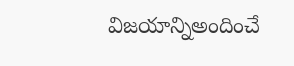విజయాన్నిఅందించే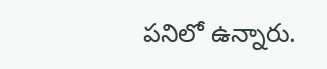పనిలో ఉన్నారు.